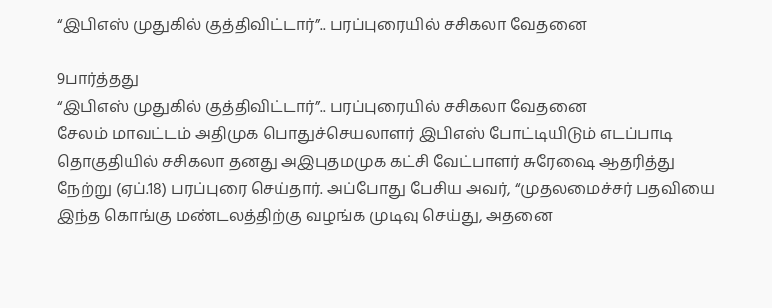“இபிஎஸ் முதுகில் குத்திவிட்டார்”.. பரப்புரையில் சசிகலா வேதனை

9பார்த்தது
“இபிஎஸ் முதுகில் குத்திவிட்டார்”.. பரப்புரையில் சசிகலா வேதனை
சேலம் மாவட்டம் அதிமுக பொதுச்செயலாளர் இபிஎஸ் போட்டியிடும் எடப்பாடி தொகுதியில் சசிகலா தனது அஇபுதமமுக கட்சி வேட்பாளர் சுரேஷை ஆதரித்து நேற்று (ஏப்.18) பரப்புரை செய்தார். அப்போது பேசிய அவர், “முதலமைச்சர் பதவியை இந்த கொங்கு மண்டலத்திற்கு வழங்க முடிவு செய்து, அதனை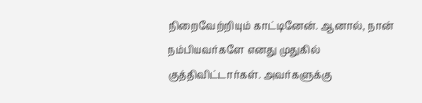நிறைவேற்றியும் காட்டினேன். ஆனால், நான் நம்பியவர்களே எனது முதுகில் குத்திவிட்டார்கள். அவர்களுக்கு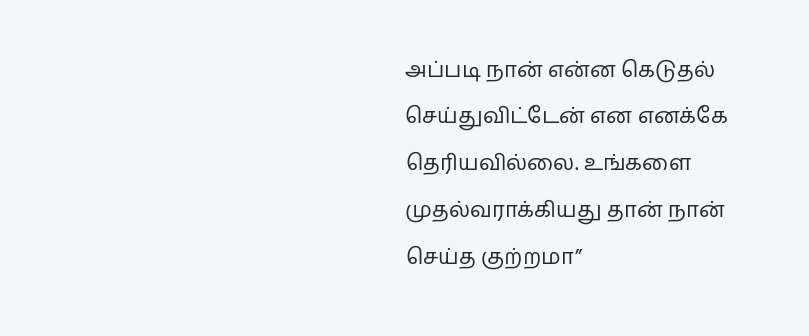அப்படி நான் என்ன கெடுதல் செய்துவிட்டேன் என எனக்கே தெரியவில்லை. உங்களை முதல்வராக்கியது தான் நான் செய்த குற்றமா”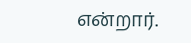என்றார்.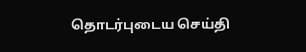தொடர்புடைய செய்தி